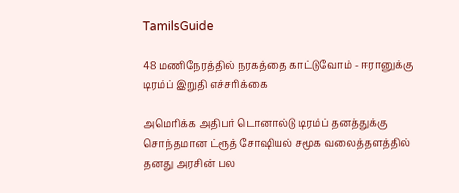TamilsGuide

48 மணிநேரத்தில் நரகத்தை காட்டுவோம் - ஈரானுக்கு டிரம்ப் இறுதி எச்சரிக்கை

அமெரிக்க அதிபர் டொனால்டு டிரம்ப் தனத்துக்கு சொந்தமான ட்ரூத் சோஷியல் சமூக வலைத்தளத்தில் தனது அரசின் பல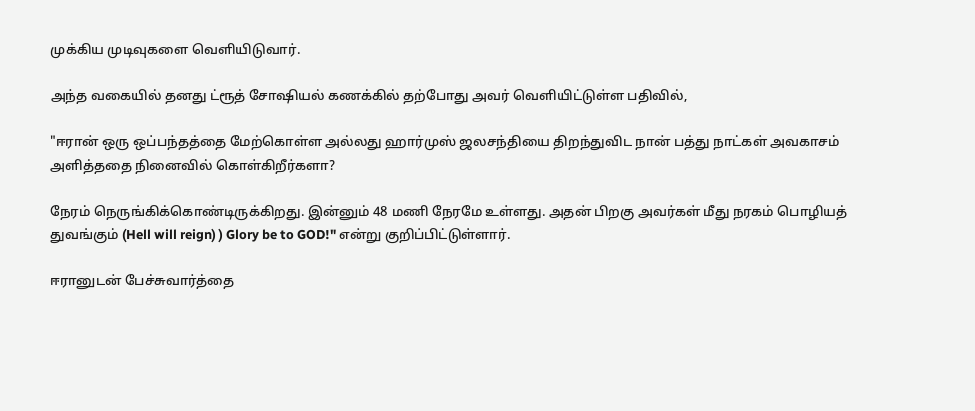முக்கிய முடிவுகளை வெளியிடுவார்.

அந்த வகையில் தனது ட்ரூத் சோஷியல் கணக்கில் தற்போது அவர் வெளியிட்டுள்ள பதிவில்,

"ஈரான் ஒரு ஒப்பந்தத்தை மேற்கொள்ள அல்லது ஹார்முஸ் ஜலசந்தியை திறந்துவிட நான் பத்து நாட்கள் அவகாசம் அளித்ததை நினைவில் கொள்கிறீர்களா?

நேரம் நெருங்கிக்கொண்டிருக்கிறது. இன்னும் 48 மணி நேரமே உள்ளது. அதன் பிறகு அவர்கள் மீது நரகம் பொழியத் துவங்கும் (Hell will reign) ) Glory be to GOD!" என்று குறிப்பிட்டுள்ளார்.

ஈரானுடன் பேச்சுவார்த்தை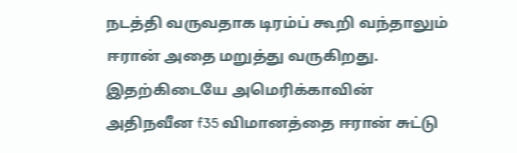நடத்தி வருவதாக டிரம்ப் கூறி வந்தாலும் ஈரான் அதை மறுத்து வருகிறது. இதற்கிடையே அமெரிக்காவின் அதிநவீன f35 விமானத்தை ஈரான் சுட்டு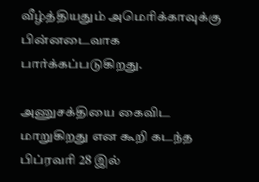வீழ்த்தியதும் அமெரிக்காவுக்கு பின்னடைவாக பார்க்கப்படுகிறது.

அணுசக்தியை கைவிட மாறுகிறது என கூறி கடந்த பிப்ரவரி 28 இல்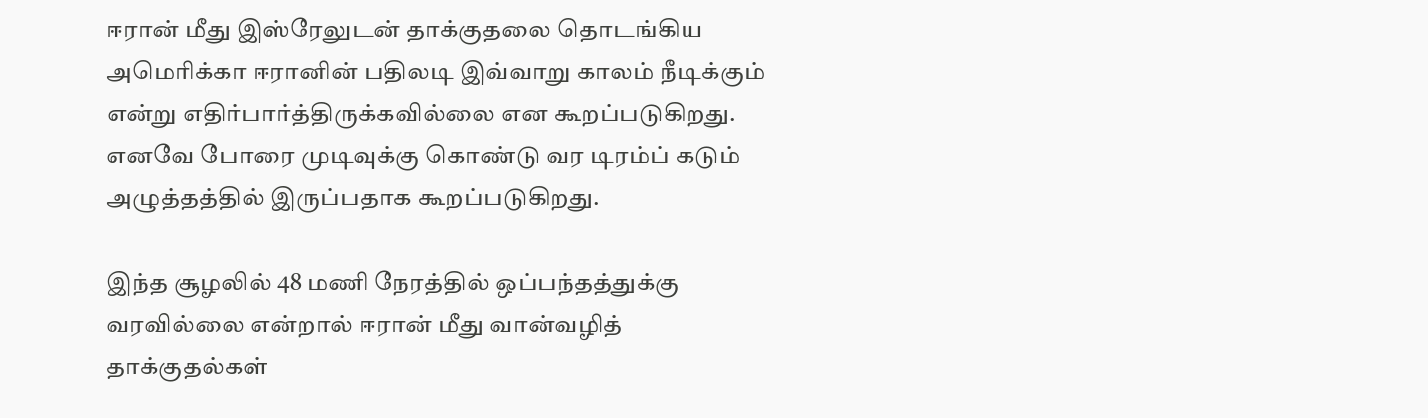ஈரான் மீது இஸ்ரேலுடன் தாக்குதலை தொடங்கிய அமெரிக்கா ஈரானின் பதிலடி இவ்வாறு காலம் நீடிக்கும் என்று எதிர்பார்த்திருக்கவில்லை என கூறப்படுகிறது. எனவே போரை முடிவுக்கு கொண்டு வர டிரம்ப் கடும் அழுத்தத்தில் இருப்பதாக கூறப்படுகிறது.

இந்த சூழலில் 48 மணி நேரத்தில் ஒப்பந்தத்துக்கு வரவில்லை என்றால் ஈரான் மீது வான்வழித் தாக்குதல்கள்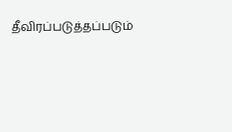தீவிரப்படுத்தப்படும்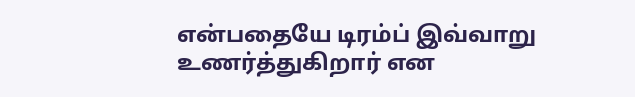என்பதையே டிரம்ப் இவ்வாறு உணர்த்துகிறார் என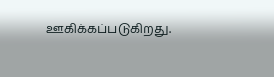ஊகிக்கப்படுகிறது.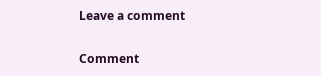Leave a comment

Comment